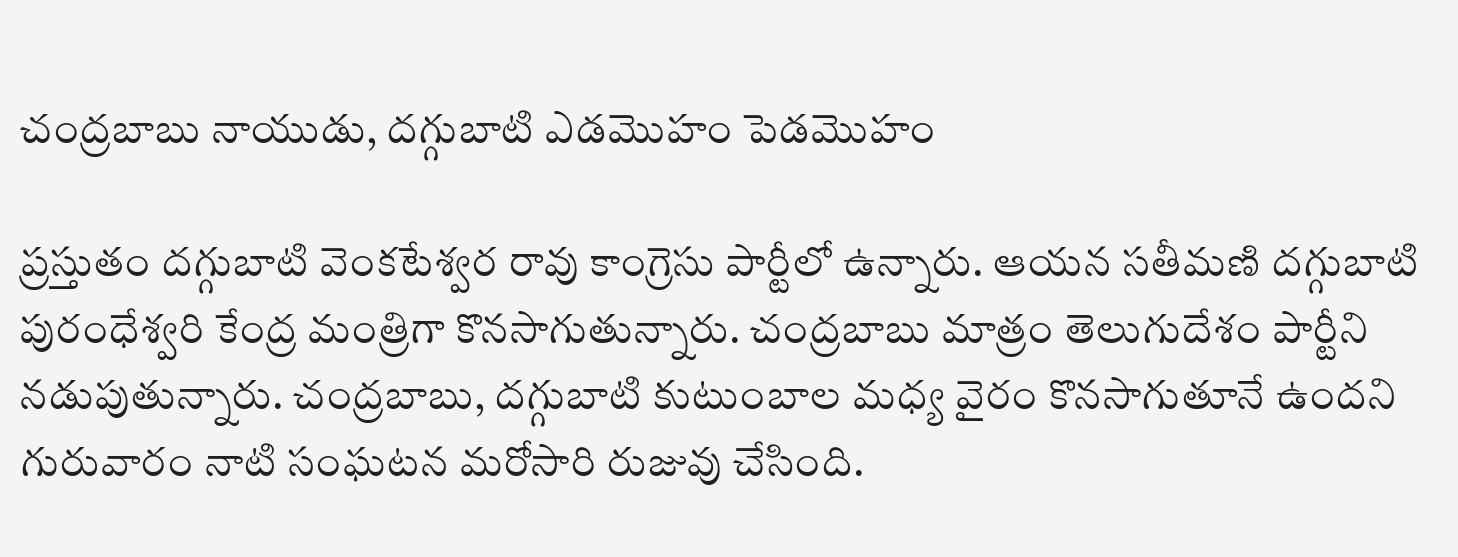చంద్రబాబు నాయుడు, దగ్గుబాటి ఎడమొహం పెడమొహం

ప్రస్తుతం దగ్గుబాటి వెంకటేశ్వర రావు కాంగ్రెసు పార్టీలో ఉన్నారు. ఆయన సతీమణి దగ్గుబాటి పురంధేశ్వరి కేంద్ర మంత్రిగా కొనసాగుతున్నారు. చంద్రబాబు మాత్రం తెలుగుదేశం పార్టీని నడుపుతున్నారు. చంద్రబాబు, దగ్గుబాటి కుటుంబాల మధ్య వైరం కొనసాగుతూనే ఉందని గురువారం నాటి సంఘటన మరోసారి రుజువు చేసింది.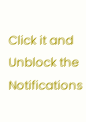Click it and Unblock the Notifications